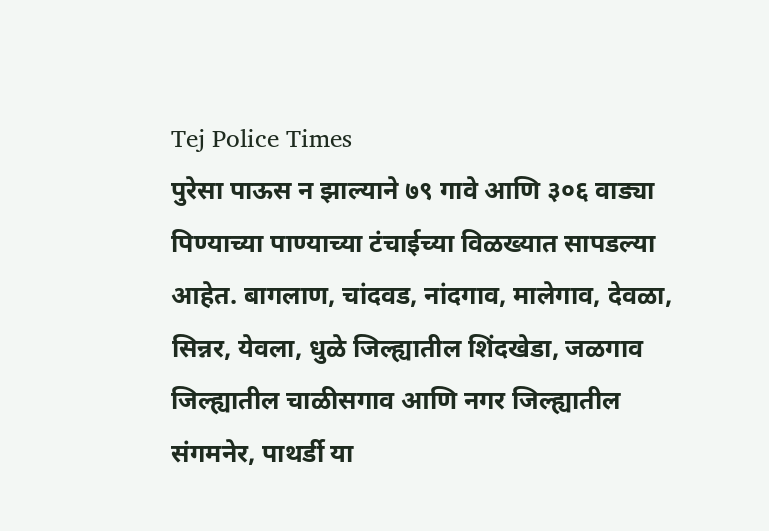Tej Police Times
पुरेसा पाऊस न झाल्याने ७९ गावे आणि ३०६ वाड्या पिण्याच्या पाण्याच्या टंचाईच्या विळख्यात सापडल्या आहेत. बागलाण, चांदवड, नांदगाव, मालेगाव, देवळा, सिन्नर, येवला, धुळे जिल्ह्यातील शिंदखेडा, जळगाव जिल्ह्यातील चाळीसगाव आणि नगर जिल्ह्यातील संगमनेर, पाथर्डी या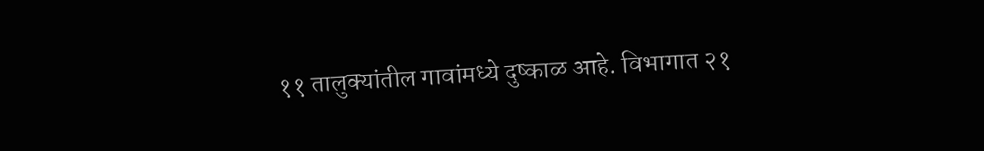११ तालुक्यांतील गावांमध्ये दुष्काळ आहे. विभागात २१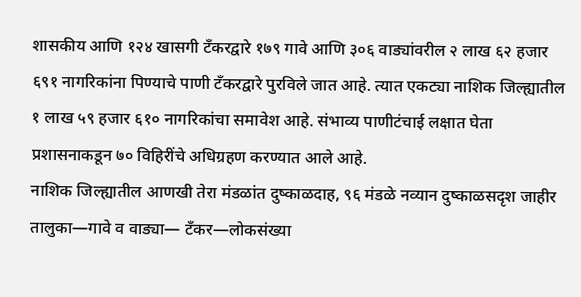शासकीय आणि १२४ खासगी टँकरद्वारे १७९ गावे आणि ३०६ वाड्यांवरील २ लाख ६२ हजार ६९१ नागरिकांना पिण्याचे पाणी टँकरद्वारे पुरविले जात आहे. त्यात एकट्या नाशिक जिल्ह्यातील १ लाख ५९ हजार ६१० नागरिकांचा समावेश आहे. संभाव्य पाणीटंचाई लक्षात घेता प्रशासनाकडून ७० विहिरींचे अधिग्रहण करण्यात आले आहे.
नाशिक जिल्ह्यातील आणखी तेरा मंडळांत दुष्काळदाह, ९६ मंडळे नव्यान दुष्काळसदृश जाहीर
तालुका—गावे व वाड्या— टँकर—लोकसंख्या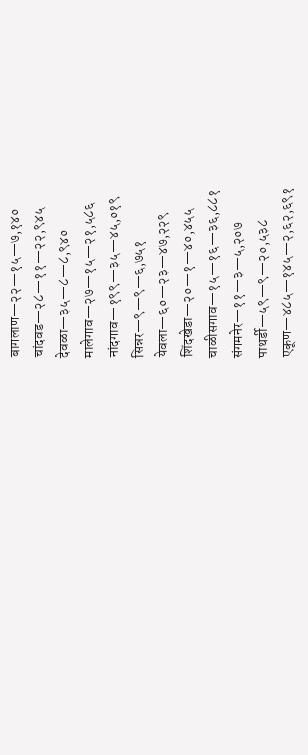बागलाण—२२—१५—७,१४०
चांदवड—२८—११—२२,९४५
देवळा—३५—८—८,९४०
मालेगाव—२७—१५—२१,५८६
नांदगाव—१९९—३५—४५,०१९
सिन्नर—९—९—६,७५१
येवला—६०—२३—४७,२२९
शिंदखेडा—२०—१—४०,४५५
चाळीसगाव—१५—१६—३६,८८१
संगमनेर—११—३—५,२०७
पाथर्डी—५९—९—२०,५३८
एकूण—४८५—१४५—२,६२,६९१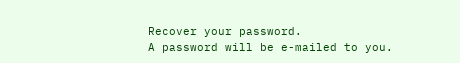Recover your password.
A password will be e-mailed to you.